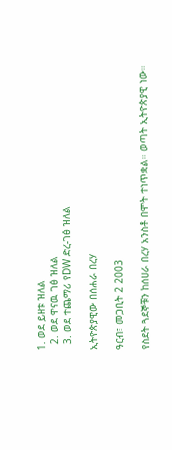1. ወደ ይዘቱ ዝለል
  2. ወደ ዋናዉ ገፅ ዝለል
  3. ወደ ተጨማሪ የDW ድረ-ገፅ ዝለል

ኢትዮጵያዊው በሰሐራ በረሃ

ዓርብ፣ መጋቢት 2 2003

የስደት ጓደኞቹን ከሰሀራ በረሃ አንስቶ በሞት ተነጥቋል። ወጣት ኢትዮጵያዊ ነው።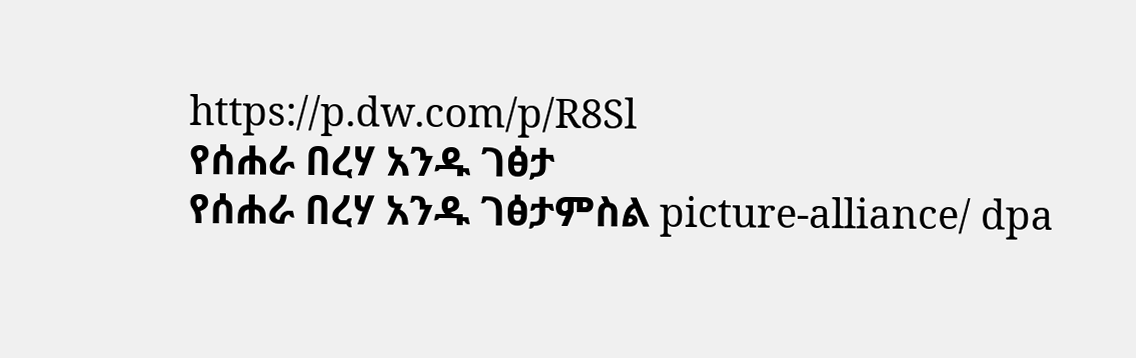https://p.dw.com/p/R8Sl
የሰሐራ በረሃ አንዱ ገፅታ
የሰሐራ በረሃ አንዱ ገፅታምስል picture-alliance/ dpa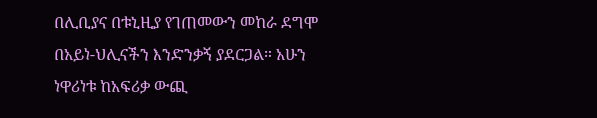በሊቢያና በቱኒዚያ የገጠመውን መከራ ደግሞ በአይነ-ህሊናችን እንድንቃኝ ያደርጋል። አሁን ነዋሪነቱ ከአፍሪቃ ውጪ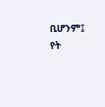ቢሆንም፤ የት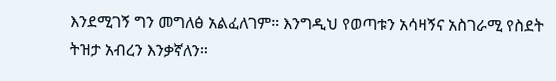እንደሚገኝ ግን መግለፅ አልፈለገም። እንግዲህ የወጣቱን አሳዛኝና አስገራሚ የስደት ትዝታ አብረን እንቃኛለን።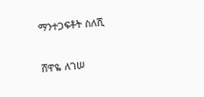ማንተጋፍቶት ስለሺ

ሸዋዬ ለገሠ